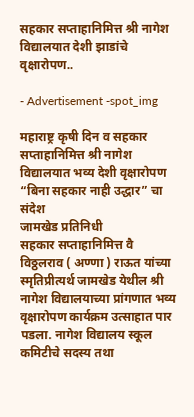सहकार सप्ताहानिमित्त श्री नागेश विद्यालयात देशी झाडांचे वृक्षारोपण..

- Advertisement -spot_img

महाराष्ट्र कृषी दिन व सहकार सप्ताहानिमित्त श्री नागेश विद्यालयात भव्य देशी वृक्षारोपण “बिना सहकार नाही उद्धार” चा संदेश
जामखेड प्रतिनिधी
सहकार सप्ताहानिमित्त वै विठ्ठलराव ( अण्णा ) राऊत यांच्या स्मृतिप्रीत्यर्थ जामखेड येथील श्री नागेश विद्यालयाच्या प्रांगणात भव्य वृक्षारोपण कार्यक्रम उत्साहात पार पडला. नागेश विद्यालय स्कूल कमिटीचे सदस्य तथा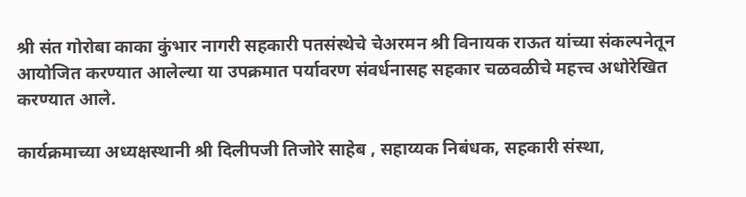श्री संत गोरोबा काका कुंभार नागरी सहकारी पतसंस्थेचे चेअरमन श्री विनायक राऊत यांच्या संकल्पनेतून आयोजित करण्यात आलेल्या या उपक्रमात पर्यावरण संवर्धनासह सहकार चळवळीचे महत्त्व अधोरेखित करण्यात आले.

कार्यक्रमाच्या अध्यक्षस्थानी श्री दिलीपजी तिजोरे साहेब , सहाय्यक निबंधक, सहकारी संस्था,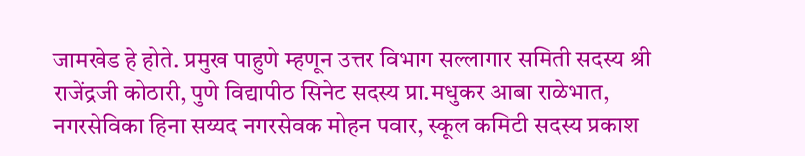जामखेड हे होते. प्रमुख पाहुणे म्हणून उत्तर विभाग सल्लागार समिती सदस्य श्री राजेंद्रजी कोठारी, पुणे विद्यापीठ सिनेट सदस्य प्रा.मधुकर आबा राळेभात, नगरसेविका हिना सय्यद नगरसेवक मोहन पवार, स्कूल कमिटी सदस्य प्रकाश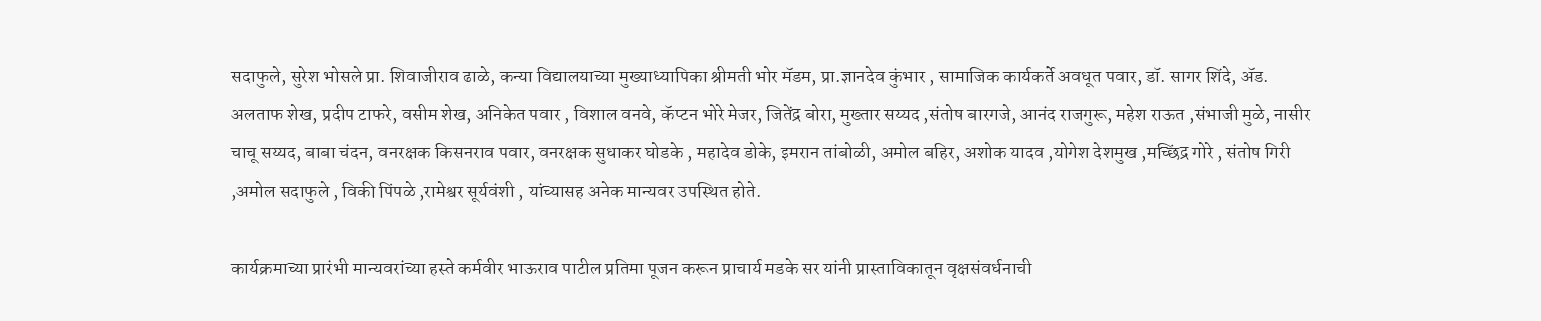सदाफुले, सुरेश भोसले प्रा. शिवाजीराव ढाळे, कन्या विद्यालयाच्या मुख्याध्यापिका श्रीमती भोर मॅडम, प्रा.ज्ञानदेव कुंभार , सामाजिक कार्यकर्ते अवधूत पवार, डॉ. सागर शिंदे, ॲड. अलताफ शेख, प्रदीप टाफरे, वसीम शेख, अनिकेत पवार , विशाल वनवे, कॅप्टन भोरे मेजर, जितेंद्र बोरा, मुख्तार सय्यद ,संतोष बारगजे, आनंद राजगुरू, महेश राऊत ,संभाजी मुळे, नासीर चाचू सय्यद, बाबा चंदन, वनरक्षक किसनराव पवार, वनरक्षक सुधाकर घोडके , महादेव डोके, इमरान तांबोळी, अमोल बहिर, अशोक यादव ,योगेश देशमुख ,मच्छिंद्र गोरे , संतोष गिरी ,अमोल सदाफुले , विकी पिंपळे ,रामेश्वर सूर्यवंशी , यांच्यासह अनेक मान्यवर उपस्थित होते.

कार्यक्रमाच्या प्रारंभी मान्यवरांच्या हस्ते कर्मवीर भाऊराव पाटील प्रतिमा पूजन करून प्राचार्य मडके सर यांनी प्रास्ताविकातून वृक्षसंवर्धनाची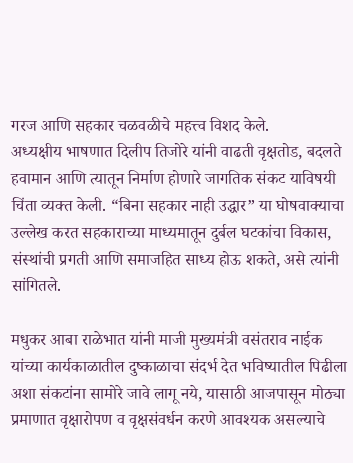गरज आणि सहकार चळवळीचे महत्त्व विशद केले.
अध्यक्षीय भाषणात दिलीप तिजोरे यांनी वाढती वृक्षतोड, बदलते हवामान आणि त्यातून निर्माण होणारे जागतिक संकट याविषयी चिंता व्यक्त केली. “बिना सहकार नाही उद्धार” या घोषवाक्याचा उल्लेख करत सहकाराच्या माध्यमातून दुर्बल घटकांचा विकास, संस्थांची प्रगती आणि समाजहित साध्य होऊ शकते, असे त्यांनी सांगितले.

मधुकर आबा राळेभात यांनी माजी मुख्यमंत्री वसंतराव नाईक यांच्या कार्यकाळातील दुष्काळाचा संदर्भ देत भविष्यातील पिढीला अशा संकटांना सामोरे जावे लागू नये, यासाठी आजपासून मोठ्या प्रमाणात वृक्षारोपण व वृक्षसंवर्धन करणे आवश्यक असल्याचे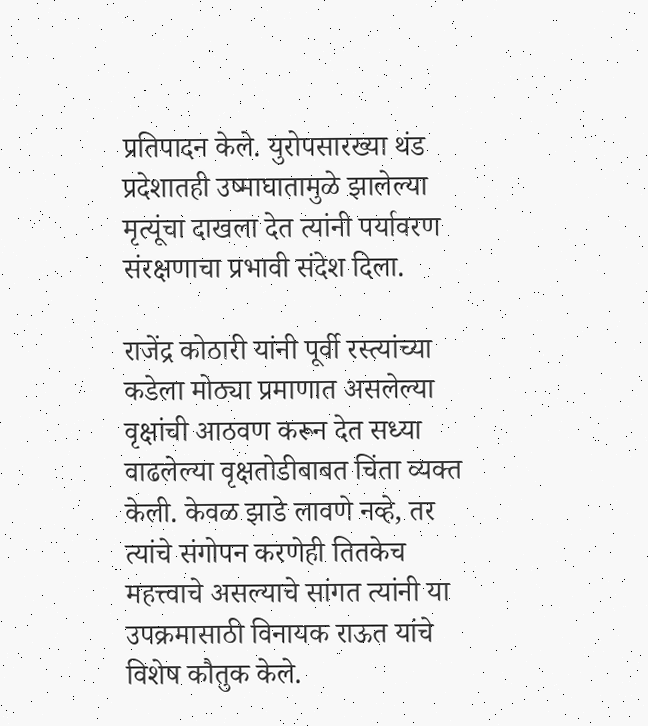प्रतिपादन केले. युरोपसारख्या थंड प्रदेशातही उष्माघातामुळे झालेल्या मृत्यूंचा दाखला देत त्यांनी पर्यावरण संरक्षणाचा प्रभावी संदेश दिला.

राजेंद्र कोठारी यांनी पूर्वी रस्त्यांच्या कडेला मोठ्या प्रमाणात असलेल्या वृक्षांची आठवण करून देत सध्या वाढलेल्या वृक्षतोडीबाबत चिंता व्यक्त केली. केवळ झाडे लावणे नव्हे, तर त्यांचे संगोपन करणेही तितकेच महत्त्वाचे असल्याचे सांगत त्यांनी या उपक्रमासाठी विनायक राऊत यांचे विशेष कौतुक केले.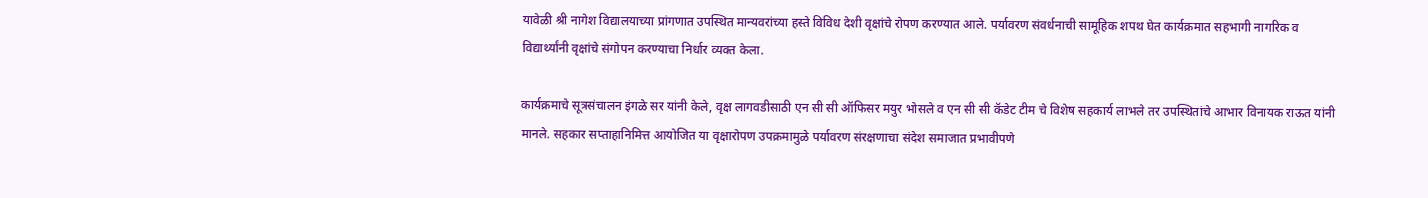यावेळी श्री नागेश विद्यालयाच्या प्रांगणात उपस्थित मान्यवरांच्या हस्ते विविध देशी वृक्षांचे रोपण करण्यात आले. पर्यावरण संवर्धनाची सामूहिक शपथ घेत कार्यक्रमात सहभागी नागरिक व विद्यार्थ्यांनी वृक्षांचे संगोपन करण्याचा निर्धार व्यक्त केला.

कार्यक्रमाचे सूत्रसंचालन इंगळे सर यांनी केले, वृक्ष लागवडीसाठी एन सी सी ऑफिसर मयुर भोसले व एन सी सी कॅडेट टीम चे विशेष सहकार्य लाभले तर उपस्थितांचे आभार विनायक राऊत यांनी मानले. सहकार सप्ताहानिमित्त आयोजित या वृक्षारोपण उपक्रमामुळे पर्यावरण संरक्षणाचा संदेश समाजात प्रभावीपणे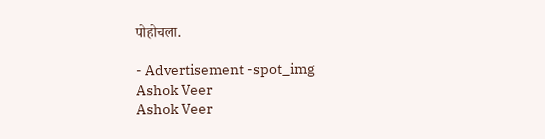पोहोचला.

- Advertisement -spot_img
Ashok Veer
Ashok Veer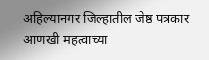अहिल्यानगर जिल्हातील जेष्ठ पत्रकार
आणखी महत्वाच्या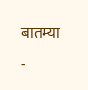बातम्या
-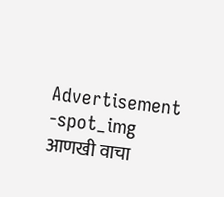Advertisement -spot_img
आणखी वाचा